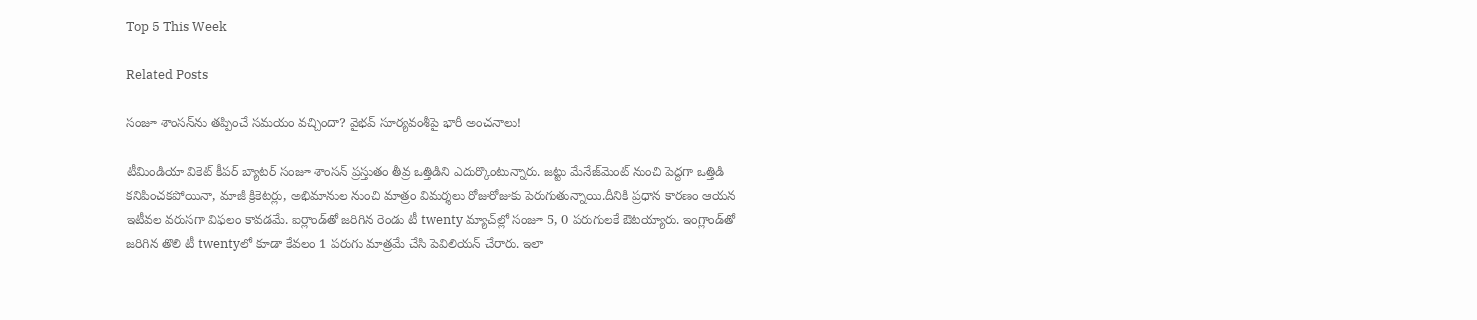Top 5 This Week

Related Posts

సంజూ శాంసన్‌ను తప్పించే సమయం వచ్చిందా? వైభవ్ సూర్యవంశీపై భారీ అంచనాలు!

టీమిండియా వికెట్ కీపర్ బ్యాటర్ సంజూ శాంసన్ ప్రస్తుతం తీవ్ర ఒత్తిడిని ఎదుర్కొంటున్నారు. జట్టు మేనేజ్‌మెంట్ నుంచి పెద్దగా ఒత్తిడి కనిపించకపోయినా, మాజీ క్రికెటర్లు, అభిమానుల నుంచి మాత్రం విమర్శలు రోజురోజుకు పెరుగుతున్నాయి.దీనికి ప్రధాన కారణం ఆయన ఇటీవల వరుసగా విఫలం కావడమే. ఐర్లాండ్‌తో జరిగిన రెండు టీ twenty మ్యాచ్‌ల్లో సంజూ 5, 0 పరుగులకే ఔటయ్యారు. ఇంగ్లాండ్‌తో జరిగిన తొలి టీ twentyలో కూడా కేవలం 1 పరుగు మాత్రమే చేసి పెవిలియన్ చేరారు. ఇలా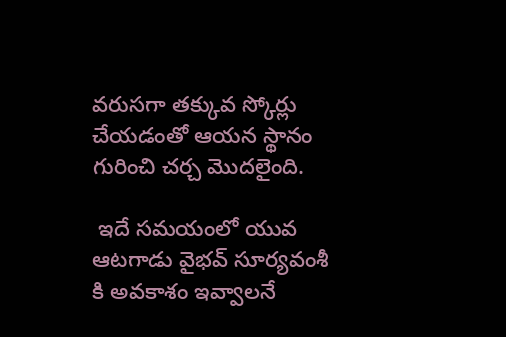వరుసగా తక్కువ స్కోర్లు చేయడంతో ఆయన స్థానం గురించి చర్చ మొదలైంది.

 ఇదే సమయంలో యువ ఆటగాడు వైభవ్ సూర్యవంశీ కి అవకాశం ఇవ్వాలనే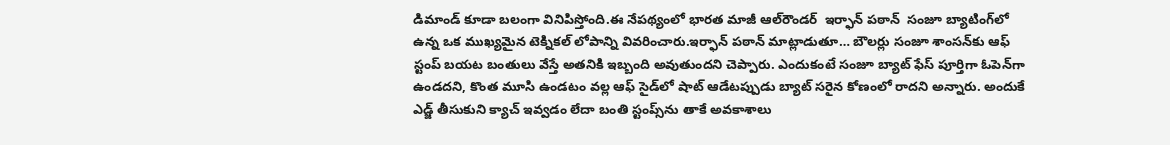డిమాండ్ కూడా బలంగా వినిపిస్తోంది.ఈ నేపథ్యంలో భారత మాజీ ఆల్‌రౌండర్  ఇర్ఫాన్ పఠాన్  సంజూ బ్యాటింగ్‌లో ఉన్న ఒక ముఖ్యమైన టెక్నికల్ లోపాన్ని వివరించారు.ఇర్ఫాన్ పఠాన్ మాట్లాడుతూ… బౌలర్లు సంజూ శాంసన్‌కు ఆఫ్ స్టంప్ బయట బంతులు వేస్తే అతనికి ఇబ్బంది అవుతుందని చెప్పారు. ఎందుకంటే సంజూ బ్యాట్ ఫేస్ పూర్తిగా ఓపెన్‌గా ఉండదని, కొంత మూసి ఉండటం వల్ల ఆఫ్ సైడ్‌లో షాట్ ఆడేటప్పుడు బ్యాట్ సరైన కోణంలో రాదని అన్నారు. అందుకే ఎడ్జ్ తీసుకుని క్యాచ్ ఇవ్వడం లేదా బంతి స్టంప్స్‌ను తాకే అవకాశాలు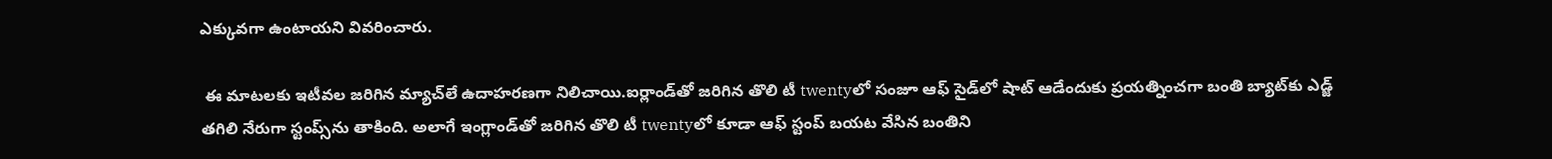ఎక్కువగా ఉంటాయని వివరించారు.

 ఈ మాటలకు ఇటీవల జరిగిన మ్యాచ్‌లే ఉదాహరణగా నిలిచాయి.ఐర్లాండ్‌తో జరిగిన తొలి టీ twentyలో సంజూ ఆఫ్ సైడ్‌లో షాట్ ఆడేందుకు ప్రయత్నించగా బంతి బ్యాట్‌కు ఎడ్జ్ తగిలి నేరుగా స్టంప్స్‌ను తాకింది. అలాగే ఇంగ్లాండ్‌తో జరిగిన తొలి టీ twentyలో కూడా ఆఫ్ స్టంప్ బయట వేసిన బంతిని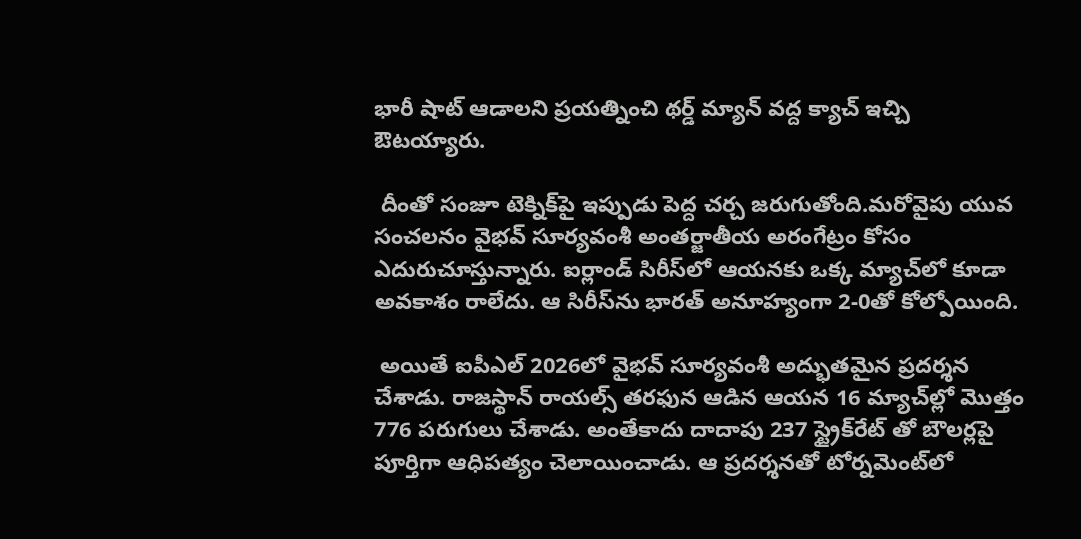భారీ షాట్ ఆడాలని ప్రయత్నించి థర్డ్ మ్యాన్ వద్ద క్యాచ్ ఇచ్చి ఔటయ్యారు.

 దీంతో సంజూ టెక్నిక్‌పై ఇప్పుడు పెద్ద చర్చ జరుగుతోంది.మరోవైపు యువ సంచలనం వైభవ్ సూర్యవంశీ అంతర్జాతీయ అరంగేట్రం కోసం ఎదురుచూస్తున్నారు. ఐర్లాండ్ సిరీస్‌లో ఆయనకు ఒక్క మ్యాచ్‌లో కూడా అవకాశం రాలేదు. ఆ సిరీస్‌ను భారత్ అనూహ్యంగా 2-0తో కోల్పోయింది.

 అయితే ఐపీఎల్ 2026లో వైభవ్ సూర్యవంశీ అద్భుతమైన ప్రదర్శన చేశాడు. రాజస్థాన్ రాయల్స్ తరఫున ఆడిన ఆయన 16 మ్యాచ్‌ల్లో మొత్తం 776 పరుగులు చేశాడు. అంతేకాదు దాదాపు 237 స్ట్రైక్‌రేట్ తో బౌలర్లపై పూర్తిగా ఆధిపత్యం చెలాయించాడు. ఆ ప్రదర్శనతో టోర్నమెంట్‌లో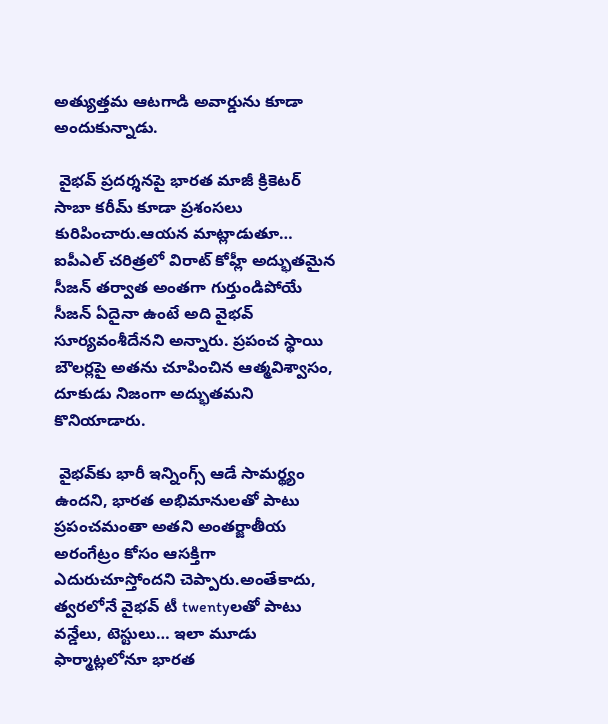అత్యుత్తమ ఆటగాడి అవార్డును కూడా అందుకున్నాడు.

 వైభవ్ ప్రదర్శనపై భారత మాజీ క్రికెటర్  సాబా కరీమ్ కూడా ప్రశంసలు కురిపించారు.ఆయన మాట్లాడుతూ… ఐపీఎల్ చరిత్రలో విరాట్ కోహ్లీ అద్భుతమైన సీజన్ తర్వాత అంతగా గుర్తుండిపోయే సీజన్ ఏదైనా ఉంటే అది వైభవ్ సూర్యవంశీదేనని అన్నారు. ప్రపంచ స్థాయి బౌలర్లపై అతను చూపించిన ఆత్మవిశ్వాసం, దూకుడు నిజంగా అద్భుతమని కొనియాడారు.

 వైభవ్‌కు భారీ ఇన్నింగ్స్ ఆడే సామర్థ్యం ఉందని, భారత అభిమానులతో పాటు ప్రపంచమంతా అతని అంతర్జాతీయ అరంగేట్రం కోసం ఆసక్తిగా ఎదురుచూస్తోందని చెప్పారు.అంతేకాదు, త్వరలోనే వైభవ్ టీ twentyలతో పాటు వన్డేలు, టెస్టులు… ఇలా మూడు ఫార్మాట్లలోనూ భారత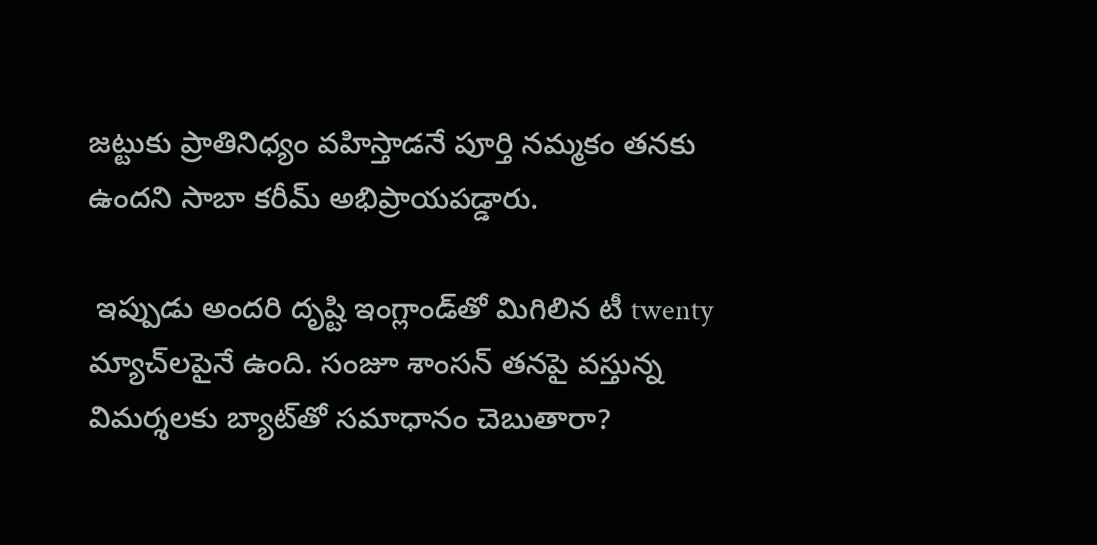జట్టుకు ప్రాతినిధ్యం వహిస్తాడనే పూర్తి నమ్మకం తనకు ఉందని సాబా కరీమ్ అభిప్రాయపడ్డారు.

 ఇప్పుడు అందరి దృష్టి ఇంగ్లాండ్‌తో మిగిలిన టీ twenty మ్యాచ్‌లపైనే ఉంది. సంజూ శాంసన్ తనపై వస్తున్న విమర్శలకు బ్యాట్‌తో సమాధానం చెబుతారా?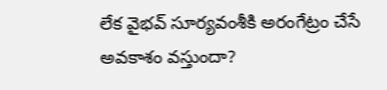లేక వైభవ్ సూర్యవంశీకి అరంగేట్రం చేసే అవకాశం వస్తుందా?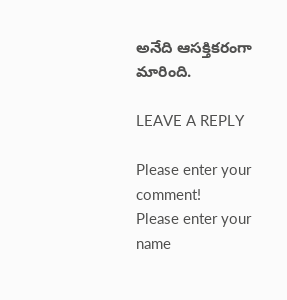అనేది ఆసక్తికరంగా మారింది.

LEAVE A REPLY

Please enter your comment!
Please enter your name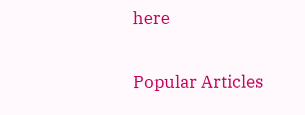here

Popular Articles